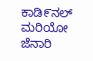ಕಾಡಿ೯ನಲ್ ಮರಿಯೋ ಜೆನಾರಿ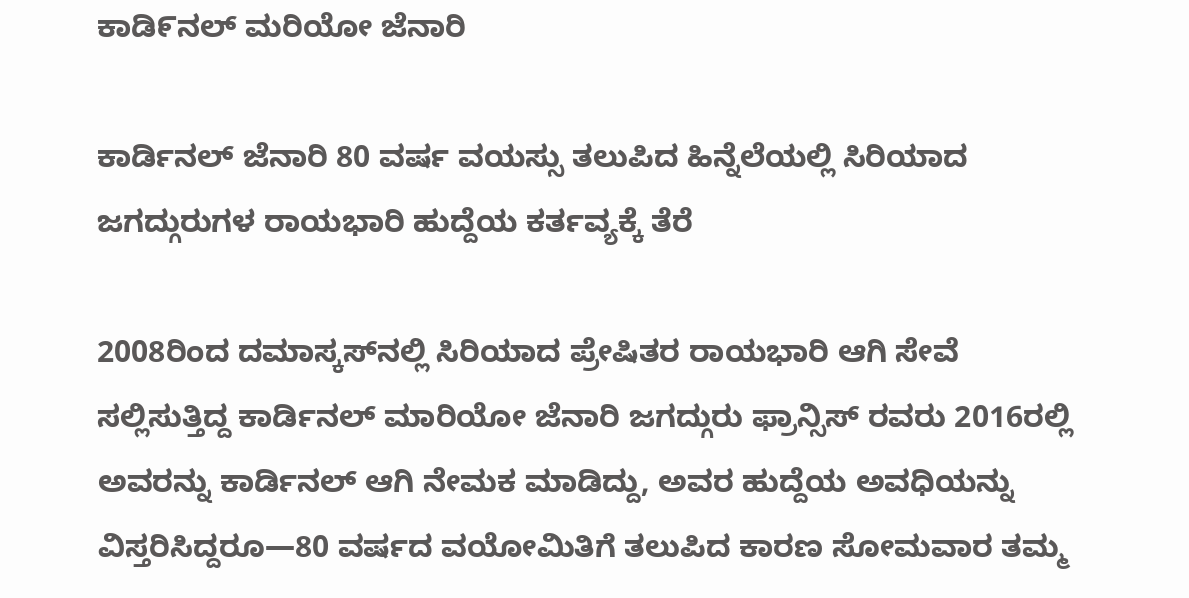ಕಾಡಿ೯ನಲ್ ಮರಿಯೋ ಜೆನಾರಿ

ಕಾರ್ಡಿನಲ್ ಜೆನಾರಿ 80 ವರ್ಷ ವಯಸ್ಸು ತಲುಪಿದ ಹಿನ್ನೆಲೆಯಲ್ಲಿ ಸಿರಿಯಾದ ಜಗದ್ಗುರುಗಳ ರಾಯಭಾರಿ ಹುದ್ದೆಯ ಕರ್ತವ್ಯಕ್ಕೆ ತೆರೆ

2008ರಿಂದ ದಮಾಸ್ಕಸ್‌ನಲ್ಲಿ ಸಿರಿಯಾದ ಪ್ರೇಷಿತರ ರಾಯಭಾರಿ ಆಗಿ ಸೇವೆ ಸಲ್ಲಿಸುತ್ತಿದ್ದ ಕಾರ್ಡಿನಲ್ ಮಾರಿಯೋ ಜೆನಾರಿ ಜಗದ್ಗುರು ಫ್ರಾನ್ಸಿಸ್ ರವರು 2016ರಲ್ಲಿ ಅವರನ್ನು ಕಾರ್ಡಿನಲ್‌ ಆಗಿ ನೇಮಕ ಮಾಡಿದ್ದು, ಅವರ ಹುದ್ದೆಯ ಅವಧಿಯನ್ನು ವಿಸ್ತರಿಸಿದ್ದರೂ—80 ವರ್ಷದ ವಯೋಮಿತಿಗೆ ತಲುಪಿದ ಕಾರಣ ಸೋಮವಾರ ತಮ್ಮ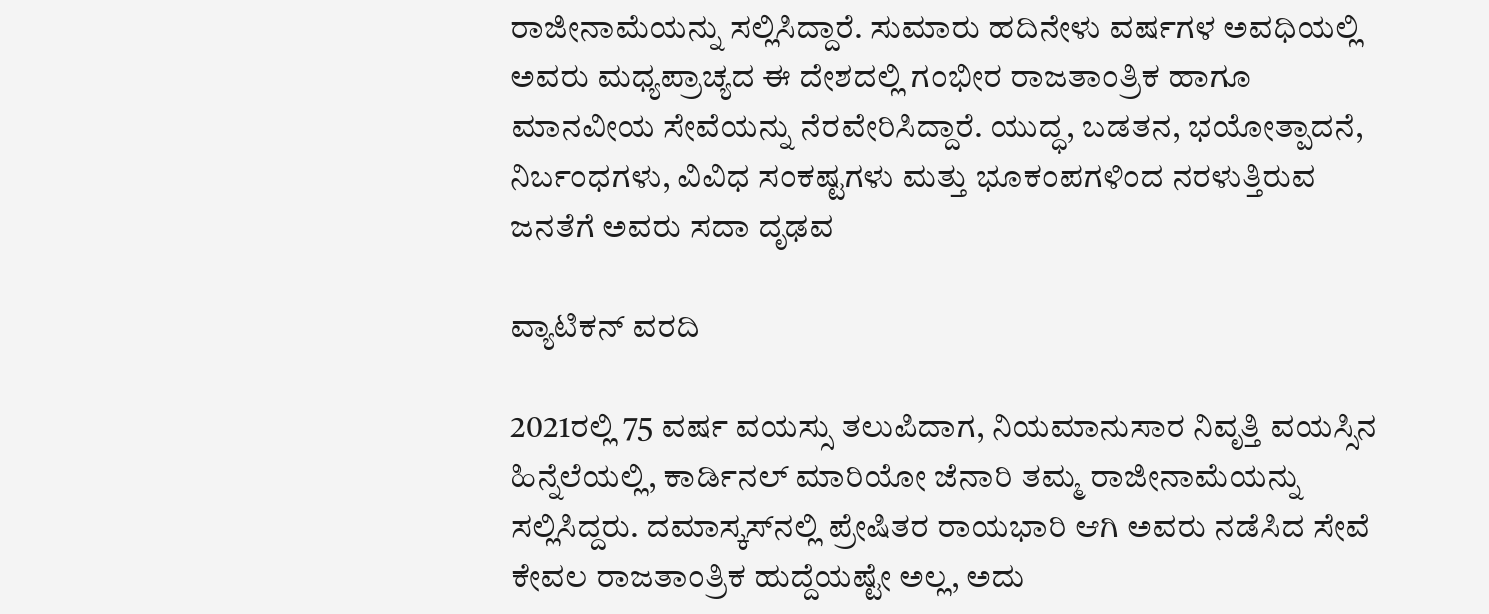ರಾಜೀನಾಮೆಯನ್ನು ಸಲ್ಲಿಸಿದ್ದಾರೆ. ಸುಮಾರು ಹದಿನೇಳು ವರ್ಷಗಳ ಅವಧಿಯಲ್ಲಿ ಅವರು ಮಧ್ಯಪ್ರಾಚ್ಯದ ಈ ದೇಶದಲ್ಲಿ ಗಂಭೀರ ರಾಜತಾಂತ್ರಿಕ ಹಾಗೂ ಮಾನವೀಯ ಸೇವೆಯನ್ನು ನೆರವೇರಿಸಿದ್ದಾರೆ. ಯುದ್ಧ, ಬಡತನ, ಭಯೋತ್ಪಾದನೆ, ನಿರ್ಬಂಧಗಳು, ವಿವಿಧ ಸಂಕಷ್ಟಗಳು ಮತ್ತು ಭೂಕಂಪಗಳಿಂದ ನರಳುತ್ತಿರುವ ಜನತೆಗೆ ಅವರು ಸದಾ ದೃಢವ

ವ್ಯಾಟಿಕನ್ ವರದಿ

2021ರಲ್ಲಿ 75 ವರ್ಷ ವಯಸ್ಸು ತಲುಪಿದಾಗ, ನಿಯಮಾನುಸಾರ ನಿವೃತ್ತಿ ವಯಸ್ಸಿನ ಹಿನ್ನೆಲೆಯಲ್ಲಿ, ಕಾರ್ಡಿನಲ್ ಮಾರಿಯೋ ಜೆನಾರಿ ತಮ್ಮ ರಾಜೀನಾಮೆಯನ್ನು ಸಲ್ಲಿಸಿದ್ದರು. ದಮಾಸ್ಕಸ್‌ನಲ್ಲಿ ಪ್ರೇಷಿತರ ರಾಯಭಾರಿ ಆಗಿ ಅವರು ನಡೆಸಿದ ಸೇವೆ ಕೇವಲ ರಾಜತಾಂತ್ರಿಕ ಹುದ್ದೆಯಷ್ಟೇ ಅಲ್ಲ, ಅದು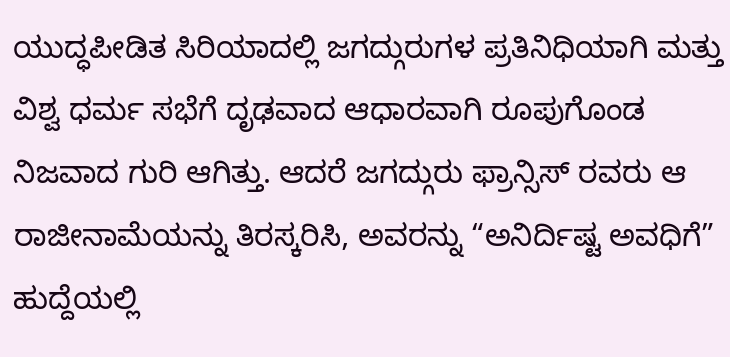ಯುದ್ಧಪೀಡಿತ ಸಿರಿಯಾದಲ್ಲಿ ಜಗದ್ಗುರುಗಳ ಪ್ರತಿನಿಧಿಯಾಗಿ ಮತ್ತು ವಿಶ್ವ ಧರ್ಮ ಸಭೆಗೆ ದೃಢವಾದ ಆಧಾರವಾಗಿ ರೂಪುಗೊಂಡ ನಿಜವಾದ ಗುರಿ ಆಗಿತ್ತು. ಆದರೆ ಜಗದ್ಗುರು ಫ್ರಾನ್ಸಿಸ್ ರವರು ಆ ರಾಜೀನಾಮೆಯನ್ನು ತಿರಸ್ಕರಿಸಿ, ಅವರನ್ನು “ಅನಿರ್ದಿಷ್ಟ ಅವಧಿಗೆ” ಹುದ್ದೆಯಲ್ಲಿ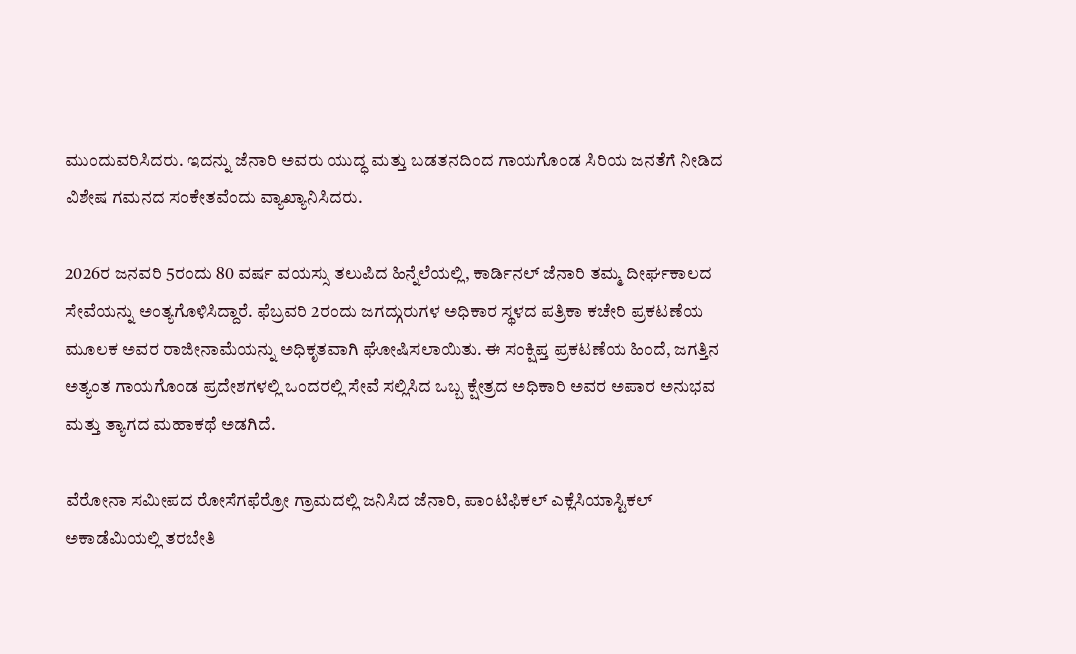ಮುಂದುವರಿಸಿದರು. ಇದನ್ನು ಜೆನಾರಿ ಅವರು ಯುದ್ಧ ಮತ್ತು ಬಡತನದಿಂದ ಗಾಯಗೊಂಡ ಸಿರಿಯ ಜನತೆಗೆ ನೀಡಿದ ವಿಶೇಷ ಗಮನದ ಸಂಕೇತವೆಂದು ವ್ಯಾಖ್ಯಾನಿಸಿದರು.

2026ರ ಜನವರಿ 5ರಂದು 80 ವರ್ಷ ವಯಸ್ಸು ತಲುಪಿದ ಹಿನ್ನೆಲೆಯಲ್ಲಿ, ಕಾರ್ಡಿನಲ್ ಜೆನಾರಿ ತಮ್ಮ ದೀರ್ಘಕಾಲದ ಸೇವೆಯನ್ನು ಅಂತ್ಯಗೊಳಿಸಿದ್ದಾರೆ. ಫೆಬ್ರವರಿ 2ರಂದು ಜಗದ್ಗುರುಗಳ ಅಧಿಕಾರ ಸ್ಥಳದ ಪತ್ರಿಕಾ ಕಚೇರಿ ಪ್ರಕಟಣೆಯ ಮೂಲಕ ಅವರ ರಾಜೀನಾಮೆಯನ್ನು ಅಧಿಕೃತವಾಗಿ ಘೋಷಿಸಲಾಯಿತು. ಈ ಸಂಕ್ಷಿಪ್ತ ಪ್ರಕಟಣೆಯ ಹಿಂದೆ, ಜಗತ್ತಿನ ಅತ್ಯಂತ ಗಾಯಗೊಂಡ ಪ್ರದೇಶಗಳಲ್ಲಿ ಒಂದರಲ್ಲಿ ಸೇವೆ ಸಲ್ಲಿಸಿದ ಒಬ್ಬ ಕ್ಷೇತ್ರದ ಅಧಿಕಾರಿ ಅವರ ಅಪಾರ ಅನುಭವ ಮತ್ತು ತ್ಯಾಗದ ಮಹಾಕಥೆ ಅಡಗಿದೆ.

ವೆರೋನಾ ಸಮೀಪದ ರೋಸೆಗಫೆರ್ರೋ ಗ್ರಾಮದಲ್ಲಿ ಜನಿಸಿದ ಜೆನಾರಿ, ಪಾಂಟಿಫಿಕಲ್ ಎಕ್ಲೆಸಿಯಾಸ್ಟಿಕಲ್ ಅಕಾಡೆಮಿಯಲ್ಲಿ ತರಬೇತಿ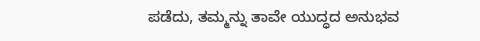ಪಡೆದು, ತಮ್ಮನ್ನು ತಾವೇ ಯುದ್ಧದ ಅನುಭವ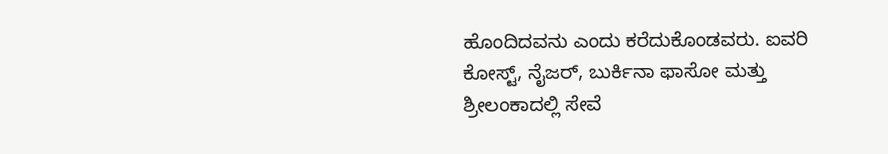ಹೊಂದಿದವನು ಎಂದು ಕರೆದುಕೊಂಡವರು. ಐವರಿ ಕೋಸ್ಟ್, ನೈಜರ್, ಬುರ್ಕಿನಾ ಫಾಸೋ ಮತ್ತು ಶ್ರೀಲಂಕಾದಲ್ಲಿ ಸೇವೆ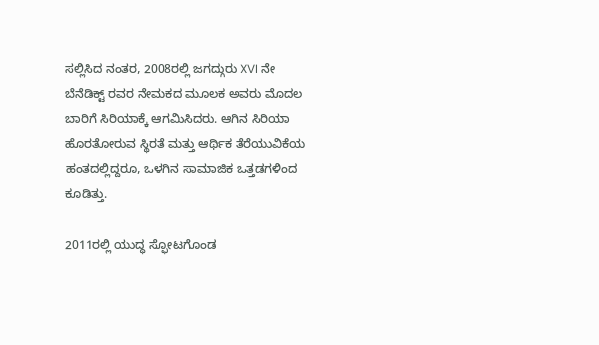ಸಲ್ಲಿಸಿದ ನಂತರ, 2008ರಲ್ಲಿ ಜಗದ್ಗುರು XVI ನೇ ಬೆನೆಡಿಕ್ಟ್ ರವರ ನೇಮಕದ ಮೂಲಕ ಅವರು ಮೊದಲ ಬಾರಿಗೆ ಸಿರಿಯಾಕ್ಕೆ ಆಗಮಿಸಿದರು. ಆಗಿನ ಸಿರಿಯಾ ಹೊರತೋರುವ ಸ್ಥಿರತೆ ಮತ್ತು ಆರ್ಥಿಕ ತೆರೆಯುವಿಕೆಯ ಹಂತದಲ್ಲಿದ್ದರೂ, ಒಳಗಿನ ಸಾಮಾಜಿಕ ಒತ್ತಡಗಳಿಂದ ಕೂಡಿತ್ತು.

2011ರಲ್ಲಿ ಯುದ್ಧ ಸ್ಫೋಟಗೊಂಡ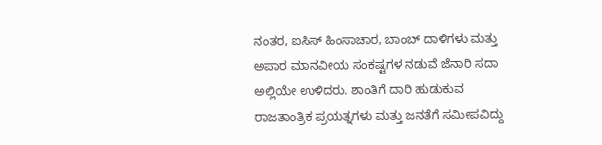ನಂತರ, ಐಸಿಸ್ ಹಿಂಸಾಚಾರ, ಬಾಂಬ್ ದಾಳಿಗಳು ಮತ್ತು ಅಪಾರ ಮಾನವೀಯ ಸಂಕಷ್ಟಗಳ ನಡುವೆ ಜೆನಾರಿ ಸದಾ ಅಲ್ಲಿಯೇ ಉಳಿದರು. ಶಾಂತಿಗೆ ದಾರಿ ಹುಡುಕುವ ರಾಜತಾಂತ್ರಿಕ ಪ್ರಯತ್ನಗಳು ಮತ್ತು ಜನತೆಗೆ ಸಮೀಪವಿದ್ದು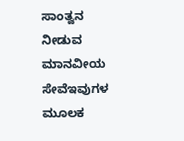ಸಾಂತ್ವನ ನೀಡುವ ಮಾನವೀಯ ಸೇವೆಇವುಗಳ ಮೂಲಕ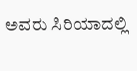ಅವರು ಸಿರಿಯಾದಲ್ಲಿ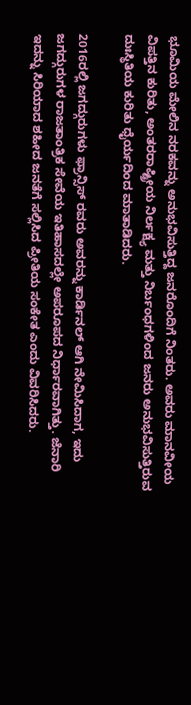ಭೂಮಿಯ ಮೇಲಿನ ನರಕವನ್ನು ಅನುಭವಿಸುತ್ತಿದ್ದ ಜನರೊಂದಿಗೆ ನಿಂತರು. ಅವರು ಮಾನವೀಯ ವಿಪತ್ತಿನ ಕುರಿತು, ಅಂತರರಾಷ್ಟ್ರೀಯ ನಿರ್ಲಕ್ಷ್ಯ ಮತ್ತು ನಿರ್ಬಂಧಗಳಿಂದ ಜನರು ಅನುಭವಿಸುತ್ತಿರುವ ದುಃಸ್ಥಿತಿಯ ಕುರಿತು ಧೈರ್ಯದಿಂದ ಮಾತಾಡಿದರು.

2016ರಲ್ಲಿ ಜಗದ್ಗುರುಗಳು ಫ್ರಾನ್ಸಿಸ್ ರವರು ಅವರನ್ನು ಕಾರ್ಡಿನಲ್ ಆಗಿ ನೇಮಿಸಿದಾಗ, ಇದು ಜಗದ್ಗುರುಗಳ ರಾಜತಾಂತ್ರಿಕ ಸೇವೆಯ ಇತಿಹಾಸದಲ್ಲೇ ಅಪರೂಪದ ನಿರ್ಧಾರವಾಗಿತ್ತು. ಜೆನಾರಿ ಇದನ್ನು ಸಿರಿಯಾದ ಶಹೀದ ಜನತೆಗೆ ಸಲ್ಲಿಸಿದ ಪ್ರೀತಿಯ ಸಂಕೇತ ಎಂದು ವಿವರಿಸಿದರು.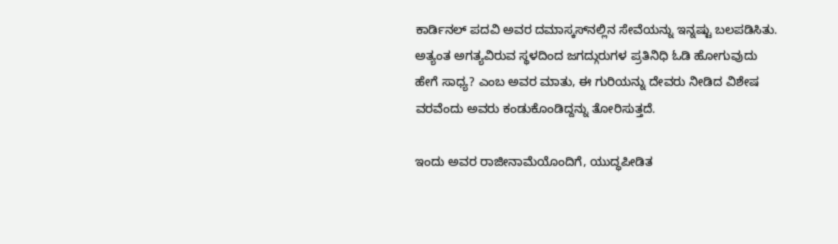ಕಾರ್ಡಿನಲ್ ಪದವಿ ಅವರ ದಮಾಸ್ಕಸ್‌ನಲ್ಲಿನ ಸೇವೆಯನ್ನು ಇನ್ನಷ್ಟು ಬಲಪಡಿಸಿತು. ಅತ್ಯಂತ ಅಗತ್ಯವಿರುವ ಸ್ಥಳದಿಂದ ಜಗದ್ಗುರುಗಳ ಪ್ರತಿನಿಧಿ ಓಡಿ ಹೋಗುವುದು ಹೇಗೆ ಸಾಧ್ಯ? ಎಂಬ ಅವರ ಮಾತು, ಈ ಗುರಿಯನ್ನು ದೇವರು ನೀಡಿದ ವಿಶೇಷ ವರವೆಂದು ಅವರು ಕಂಡುಕೊಂಡಿದ್ದನ್ನು ತೋರಿಸುತ್ತದೆ.

ಇಂದು ಅವರ ರಾಜೀನಾಮೆಯೊಂದಿಗೆ, ಯುದ್ಧಪೀಡಿತ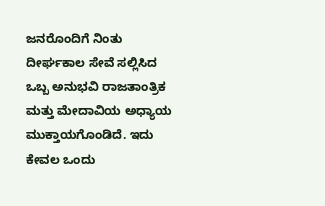ಜನರೊಂದಿಗೆ ನಿಂತು ದೀರ್ಘಕಾಲ ಸೇವೆ ಸಲ್ಲಿಸಿದ ಒಬ್ಬ ಅನುಭವಿ ರಾಜತಾಂತ್ರಿಕ ಮತ್ತು ಮೇದಾವಿಯ ಅಧ್ಯಾಯ ಮುಕ್ತಾಯಗೊಂಡಿದೆ. ಇದು ಕೇವಲ ಒಂದು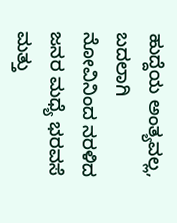ಹುದ್ದೆಯ ಅಂತ್ಯವಲ್ಲ, ಬದಲಾಗಿ ನೋವಿನಿಂದ ನರಳಿದ ಜನರ ಮಧ್ಯೆ ಭರವಸೆ ಮತ್ತು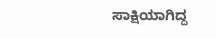ಸಾಕ್ಷಿಯಾಗಿದ್ದ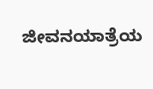ಜೀವನಯಾತ್ರೆಯ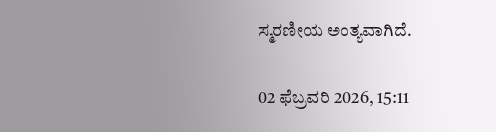ಸ್ಮರಣೀಯ ಅಂತ್ಯವಾಗಿದೆ.

02 ಫೆಬ್ರವರಿ 2026, 15:11